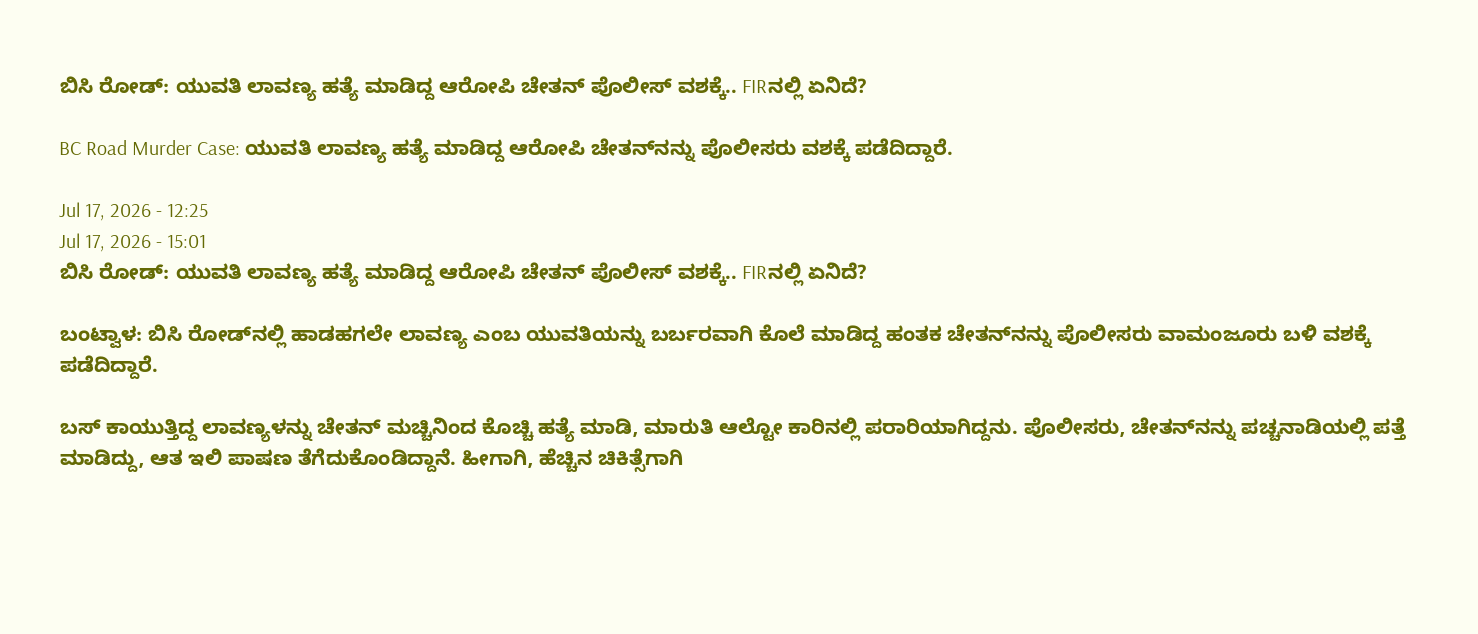ಬಿಸಿ ರೋಡ್‌: ಯುವತಿ ಲಾವಣ್ಯ ಹತ್ಯೆ ಮಾಡಿದ್ದ ಆರೋಪಿ ಚೇತನ್‌ ಪೊಲೀಸ್‌ ವಶಕ್ಕೆ.. FIRನಲ್ಲಿ ಏನಿದೆ?

BC Road Murder Case: ಯುವತಿ ಲಾವಣ್ಯ ಹತ್ಯೆ ಮಾಡಿದ್ದ ಆರೋಪಿ ಚೇತನ್‌ನನ್ನು ಪೊಲೀಸರು ವಶಕ್ಕೆ ಪಡೆದಿದ್ದಾರೆ.

Jul 17, 2026 - 12:25
Jul 17, 2026 - 15:01
ಬಿಸಿ ರೋಡ್‌: ಯುವತಿ ಲಾವಣ್ಯ ಹತ್ಯೆ ಮಾಡಿದ್ದ ಆರೋಪಿ ಚೇತನ್‌ ಪೊಲೀಸ್‌ ವಶಕ್ಕೆ.. FIRನಲ್ಲಿ ಏನಿದೆ?

ಬಂಟ್ವಾಳ: ಬಿಸಿ ರೋಡ್‌ನಲ್ಲಿ ಹಾಡಹಗಲೇ ಲಾವಣ್ಯ ಎಂಬ ಯುವತಿಯನ್ನು ಬರ್ಬರವಾಗಿ ಕೊಲೆ ಮಾಡಿದ್ದ ಹಂತಕ ಚೇತನ್‌ನನ್ನು ಪೊಲೀಸರು ವಾಮಂಜೂರು ಬಳಿ ವಶಕ್ಕೆ ಪಡೆದಿದ್ದಾರೆ.

ಬಸ್‌ ಕಾಯುತ್ತಿದ್ದ ಲಾವಣ್ಯಳನ್ನು ಚೇತನ್‌ ಮಚ್ಚಿನಿಂದ ಕೊಚ್ಚಿ ಹತ್ಯೆ ಮಾಡಿ, ಮಾರುತಿ ಆಲ್ಟೋ ಕಾರಿನಲ್ಲಿ ಪರಾರಿಯಾಗಿದ್ದನು. ಪೊಲೀಸರು, ಚೇತನ್‌ನನ್ನು ಪಚ್ಚನಾಡಿಯಲ್ಲಿ ಪತ್ತೆ ಮಾಡಿದ್ದು, ಆತ ಇಲಿ ಪಾಷಣ ತೆಗೆದುಕೊಂಡಿದ್ದಾನೆ. ಹೀಗಾಗಿ, ಹೆಚ್ಚಿನ ಚಿಕಿತ್ಸೆಗಾಗಿ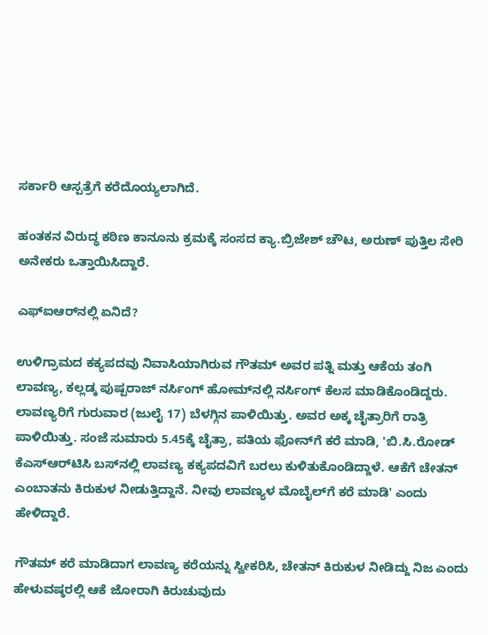ಸರ್ಕಾರಿ ಆಸ್ಪತ್ರೆಗೆ ಕರೆದೊಯ್ಯಲಾಗಿದೆ.

ಹಂತಕನ ವಿರುದ್ಧ ಕಠಿಣ ಕಾನೂನು ಕ್ರಮಕ್ಕೆ ಸಂಸದ ಕ್ಯಾ.ಬ್ರಿಜೇಶ್‌ ಚೌಟ, ಅರುಣ್‌ ಪುತ್ತಿಲ ಸೇರಿ ಅನೇಕರು ಒತ್ತಾಯಿಸಿದ್ದಾರೆ.

ಎಫ್‌ಐಆರ್‌ನಲ್ಲಿ ಏನಿದೆ?

ಉಳಿಗ್ರಾಮದ ಕಕ್ಯಪದವು ನಿವಾಸಿಯಾಗಿರುವ ಗೌತಮ್ ಅವರ ಪತ್ನಿ ಮತ್ತು ಆಕೆಯ ತಂಗಿ ಲಾವಣ್ಯ, ಕಲ್ಲಡ್ಕ ಪುಷ್ಪರಾಜ್ ನರ್ಸಿಂಗ್ ಹೋಮ್‌ನಲ್ಲಿ ನರ್ಸಿಂಗ್ ಕೆಲಸ ಮಾಡಿಕೊಂಡಿದ್ದರು. ಲಾವಣ್ಯರಿಗೆ ಗುರುವಾರ (ಜುಲೈ 17) ಬೆಳಗ್ಗಿನ ಪಾಳಿಯಿತ್ತು. ಅವರ ಅಕ್ಕ ಚೈತ್ರಾರಿಗೆ ರಾತ್ರಿ ಪಾಳಿಯಿತ್ತು. ಸಂಜೆ ಸುಮಾರು 5.45ಕ್ಕೆ ಚೈತ್ರಾ, ಪತಿಯ ಫೋನ್‌ಗೆ ಕರೆ ಮಾಡಿ, 'ಬಿ.ಸಿ.ರೋಡ್ ಕೆಎಸ್‌ಆರ್‌ಟಿಸಿ ಬಸ್‌ನಲ್ಲಿ ಲಾವಣ್ಯ ಕಕ್ಯಪದವಿಗೆ ಬರಲು ಕುಳಿತುಕೊಂಡಿದ್ದಾಳೆ. ಆಕೆಗೆ ಚೇತನ್ ಎಂಬಾತನು ಕಿರುಕುಳ ನೀಡುತ್ತಿದ್ದಾನೆ. ನೀವು ಲಾವಣ್ಯಳ ಮೊಬೈಲ್‌ಗೆ‌ ಕರೆ ಮಾಡಿ' ಎಂದು ಹೇಳಿದ್ದಾರೆ.

ಗೌತಮ್ ಕರೆ ಮಾಡಿದಾಗ ಲಾವಣ್ಯ ಕರೆಯನ್ನು ಸ್ವೀಕರಿಸಿ, ಚೇತನ್ ಕಿರುಕುಳ ನೀಡಿದ್ದು ನಿಜ ಎಂದು ಹೇಳುವಷ್ಠರಲ್ಲಿ ಆಕೆ ಜೋರಾಗಿ ಕಿರುಚುವುದು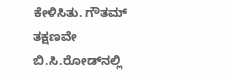ಕೇಳಿಸಿತು. ಗೌತಮ್‌ ತಕ್ಷಣವೇ ಬಿ.ಸಿ.ರೋಡ್‌ನಲ್ಲಿ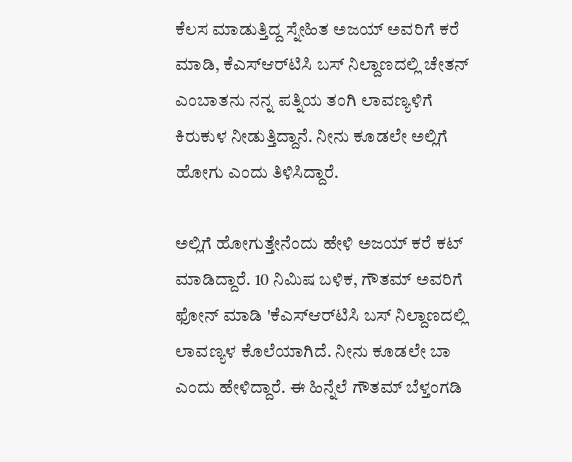ಕೆಲಸ ಮಾಡುತ್ತಿದ್ದ ಸ್ನೇಹಿತ ಅಜಯ್ ಅವರಿಗೆ ಕರೆ ಮಾಡಿ, ಕೆಎಸ್‌ಆರ್‌ಟಿಸಿ ಬಸ್ ನಿಲ್ದಾಣದಲ್ಲಿ ಚೇತನ್ ಎಂಬಾತನು ನನ್ನ ಪತ್ನಿಯ ತಂಗಿ ಲಾವಣ್ಯಳಿಗೆ ಕಿರುಕುಳ ನೀಡುತ್ತಿದ್ದಾನೆ. ನೀನು ಕೂಡಲೇ ಅಲ್ಲಿಗೆ ಹೋಗು ಎಂದು ತಿಳಿಸಿದ್ದಾರೆ.

ಅಲ್ಲಿಗೆ ಹೋಗುತ್ತೇನೆಂದು ಹೇಳಿ ಅಜಯ್ ಕರೆ ಕಟ್ ಮಾಡಿದ್ದಾರೆ. 10 ನಿಮಿಷ ಬಳಿಕ, ಗೌತಮ್‌ ಅವರಿಗೆ ಫೋನ್ ಮಾಡಿ 'ಕೆಎಸ್‌ಆರ್‌ಟಿಸಿ ಬಸ್ ನಿಲ್ದಾಣದಲ್ಲಿ ಲಾವಣ್ಯಳ ಕೊಲೆಯಾಗಿದೆ. ನೀನು ಕೂಡಲೇ ಬಾ ಎಂದು ಹೇಳಿದ್ದಾರೆ. ಈ ಹಿನ್ನೆಲೆ ಗೌತಮ್‌ ಬೆಳ್ತಂಗಡಿ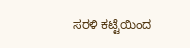ಸರಳಿ ಕಟ್ಟೆಯಿಂದ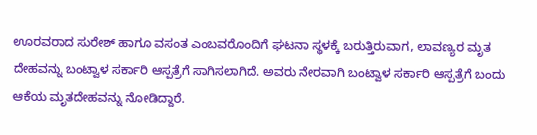ಊರವರಾದ ಸುರೇಶ್ ಹಾಗೂ ವಸಂತ ಎಂಬವರೊಂದಿಗೆ ಘಟನಾ ಸ್ಥಳಕ್ಕೆ ಬರುತ್ತಿರುವಾಗ, ಲಾವಣ್ಯರ ಮೃತ ದೇಹವನ್ನು ಬಂಟ್ವಾಳ ಸರ್ಕಾರಿ ಆಸ್ಪತ್ರೆಗೆ ಸಾಗಿಸಲಾಗಿದೆ. ಅವರು ನೇರವಾಗಿ ಬಂಟ್ವಾಳ ಸರ್ಕಾರಿ ಆಸ್ಪತ್ರೆಗೆ ಬಂದು ಆಕೆಯ ಮೃತದೇಹವನ್ನು ನೋಡಿದ್ದಾರೆ.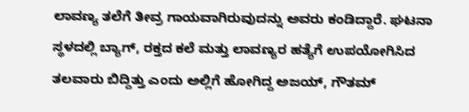ಲಾವಣ್ಯ ತಲೆಗೆ ತೀವ್ರ ಗಾಯವಾಗಿರುವುದನ್ನು ಅವರು ಕಂಡಿದ್ದಾರೆ. ಘಟನಾ ಸ್ಥಳದಲ್ಲಿ ಬ್ಯಾಗ್, ರಕ್ತದ ಕಲೆ ಮತ್ತು ಲಾವಣ್ಯರ ಹತ್ಯೆಗೆ ಉಪಯೋಗಿಸಿದ ತಲವಾರು ಬಿದ್ದಿತ್ತು ಎಂದು ಅಲ್ಲಿಗೆ ಹೋಗಿದ್ದ ಅಜಯ್, ಗೌತಮ್‌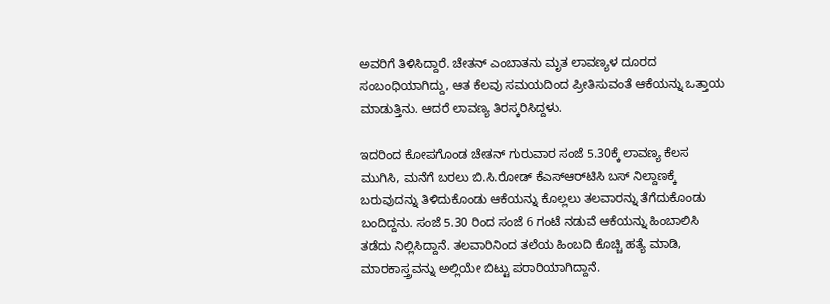ಅವರಿಗೆ ತಿಳಿಸಿದ್ದಾರೆ. ಚೇತನ್ ಎಂಬಾತನು ಮೃತ ಲಾವಣ್ಯಳ ದೂರದ ಸಂಬಂಧಿಯಾಗಿದ್ದು, ಆತ ಕೆಲವು ಸಮಯದಿಂದ ಪ್ರೀತಿಸುವಂತೆ ಆಕೆಯನ್ನು ಒತ್ತಾಯ ಮಾಡುತ್ತಿನು. ಆದರೆ ಲಾವಣ್ಯ ತಿರಸ್ಕರಿಸಿದ್ದಳು.

ಇದರಿಂದ ಕೋಪಗೊಂಡ ಚೇತನ್ ಗುರುವಾರ ಸಂಜೆ 5.30ಕ್ಕೆ ಲಾವಣ್ಯ ಕೆಲಸ ಮುಗಿಸಿ, ಮನೆಗೆ ಬರಲು ಬಿ.ಸಿ.ರೋಡ್ ಕೆಎಸ್‌ಆರ್‌ಟಿಸಿ ಬಸ್ ನಿಲ್ದಾಣಕ್ಕೆ ಬರುವುದನ್ನು ತಿಳಿದುಕೊಂಡು ಆಕೆಯನ್ನು ಕೊಲ್ಲಲು ತಲವಾರನ್ನು ತೆಗೆದುಕೊಂಡು ಬಂದಿದ್ದನು. ಸಂಜೆ 5.30 ರಿಂದ ಸಂಜೆ 6 ಗಂಟೆ ನಡುವೆ ಆಕೆಯನ್ನು ಹಿಂಬಾಲಿಸಿ ತಡೆದು ನಿಲ್ಲಿಸಿದ್ದಾನೆ. ತಲವಾರಿನಿಂದ ತಲೆಯ ಹಿಂಬದಿ ಕೊಚ್ಚಿ ಹತ್ಯೆ ಮಾಡಿ, ಮಾರಕಾಸ್ತ್ರವನ್ನು ಅಲ್ಲಿಯೇ ಬಿಟ್ಟು ಪರಾರಿಯಾಗಿದ್ದಾನೆ.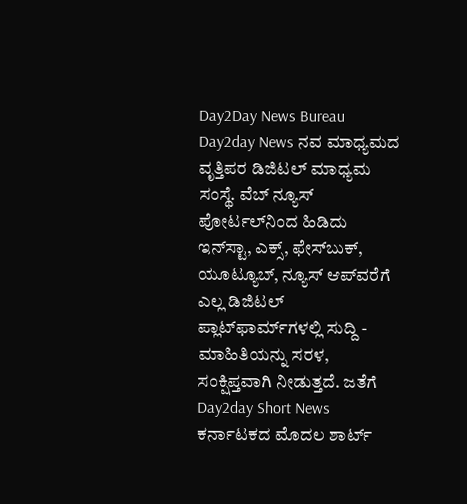Day2Day News Bureau Day2day News ನವ ಮಾಧ್ಯಮದ ವೃತ್ತಿಪರ ಡಿಜಿಟಲ್‌ ಮಾಧ್ಯಮ ಸಂಸ್ಥೆ. ವೆಬ್‌ ನ್ಯೂಸ್‌ ಪೋರ್ಟಲ್‌ನಿಂದ ಹಿಡಿದು ಇನ್‌ಸ್ಟಾ, ಎಕ್ಸ್, ಫೇಸ್‌ಬುಕ್‌, ಯೂಟ್ಯೂಬ್‌, ನ್ಯೂಸ್‌ ಆಪ್‌ವರೆಗೆ ಎಲ್ಲ ಡಿಜಿಟಲ್‌ ಪ್ಲಾಟ್‌ಫಾರ್ಮ್‌ಗಳಲ್ಲಿ ಸುದ್ದಿ - ಮಾಹಿತಿಯನ್ನು ಸರಳ, ಸಂಕ್ಷಿಪ್ತವಾಗಿ ನೀಡುತ್ತದೆ. ಜತೆಗೆ Day2day Short News ಕರ್ನಾಟಕದ ಮೊದಲ ಶಾರ್ಟ್‌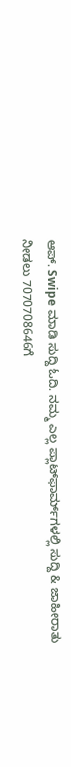ಆಪ್‌. Swipe ಮಾಡಿ ಸುದ್ದಿ ಓದಿ. ನಮ್ಮ ಎಲ್ಲ ಪ್ಲಾಟ್‌ಫಾರ್ಮ್‌ಗಳಲ್ಲಿ ಸುದ್ದಿ & ಜಾಹೀರಾತು ನೀಡಲು 7070708646ಗೆ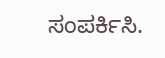ಸಂಪರ್ಕಿಸಿ.